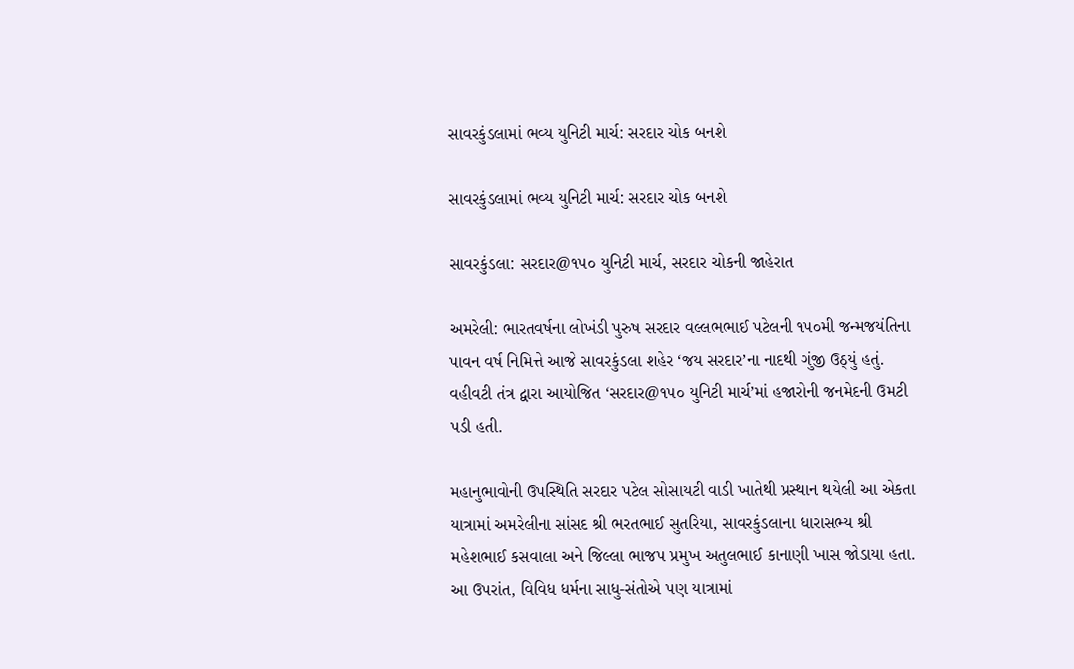સાવરકુંડલામાં ભવ્ય યુનિટી માર્ચ: સરદાર ચોક બનશે

સાવરકુંડલામાં ભવ્ય યુનિટી માર્ચ: સરદાર ચોક બનશે

સાવરકુંડલા: સરદાર@૧૫૦ યુનિટી માર્ચ, સરદાર ચોકની જાહેરાત

અમરેલી: ભારતવર્ષના લોખંડી પુરુષ સરદાર વલ્લભભાઈ પટેલની ૧૫૦મી જન્મજયંતિના પાવન વર્ષ નિમિત્તે આજે સાવરકુંડલા શહેર ‘જય સરદાર’ના નાદથી ગુંજી ઉઠ્યું હતું. વહીવટી તંત્ર દ્વારા આયોજિત ‘સરદાર@૧૫૦ યુનિટી માર્ચ’માં હજારોની જનમેદની ઉમટી પડી હતી.

મહાનુભાવોની ઉપસ્થિતિ સરદાર પટેલ સોસાયટી વાડી ખાતેથી પ્રસ્થાન થયેલી આ એકતા યાત્રામાં અમરેલીના સાંસદ શ્રી ભરતભાઈ સુતરિયા, સાવરકુંડલાના ધારાસભ્ય શ્રી મહેશભાઈ કસવાલા અને જિલ્લા ભાજપ પ્રમુખ અતુલભાઈ કાનાણી ખાસ જોડાયા હતા. આ ઉપરાંત, વિવિધ ધર્મના સાધુ-સંતોએ પણ યાત્રામાં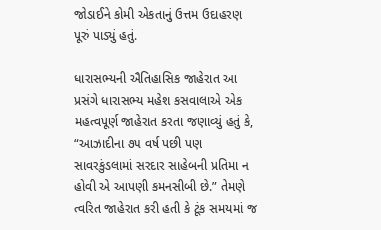જોડાઈને કોમી એકતાનું ઉત્તમ ઉદાહરણ પૂરું પાડ્યું હતું.

ધારાસભ્યની ઐતિહાસિક જાહેરાત આ પ્રસંગે ધારાસભ્ય મહેશ કસવાલાએ એક મહત્વપૂર્ણ જાહેરાત કરતા જણાવ્યું હતું કે, “આઝાદીના ૭૫ વર્ષ પછી પણ સાવરકુંડલામાં સરદાર સાહેબની પ્રતિમા ન હોવી એ આપણી કમનસીબી છે.” તેમણે ત્વરિત જાહેરાત કરી હતી કે ટૂંક સમયમાં જ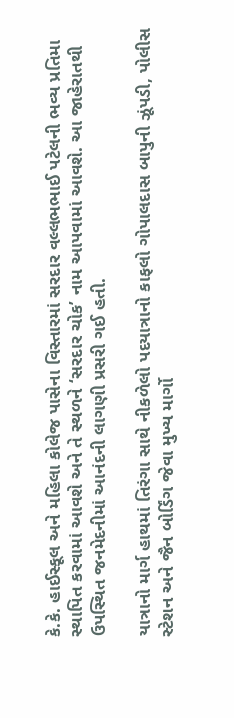કે.કે. હાઈસ્કૂલ અને મહિલા કોલેજ પાસેના વિસ્તારમાં સરદાર વલ્લભભાઈ પટેલની ભવ્ય પ્રતિમા સ્થાપિત કરવામાં આવશે અને તે સ્થળને ‘સરદાર ચોક’ નામ આપવામાં આવશે. આ જાહેરાતથી ઉપસ્થિત જનમેદનીમાં આનંદની લાગણી પ્રસરી ગઈ હતી.

યાત્રાનો માર્ગ હાથમાં તિરંગા સાથે નીકળેલો પદયાત્રાનો કાફલો ગોપાલદાસ બાપુની ઝૂંપડી, પોલીસ સ્ટેશન અને જૈન બોર્ડિંગ જેવા મુખ્ય માર્ગો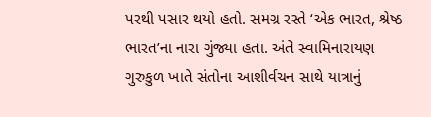પરથી પસાર થયો હતો. સમગ્ર રસ્તે ‘એક ભારત, શ્રેષ્ઠ ભારત’ના નારા ગુંજ્યા હતા. અંતે સ્વામિનારાયણ ગુરુકુળ ખાતે સંતોના આશીર્વચન સાથે યાત્રાનું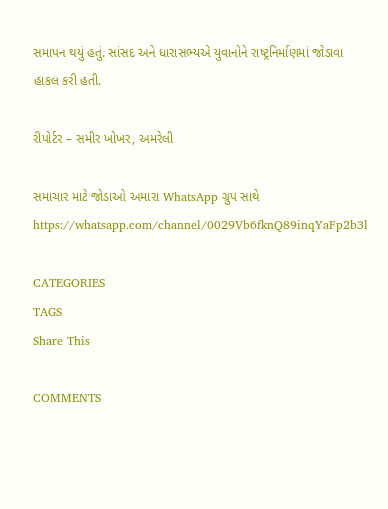સમાપન થયું હતું. સાંસદ અને ધારાસભ્યએ યુવાનોને રાષ્ટ્રનિર્માણમાં જોડાવા હાકલ કરી હતી.

રીપોર્ટર – સમીર ખોખર, અમરેલી

સમાચાર માટે જોડાઓ અમારા WhatsApp ગ્રુપ સાથે https://whatsapp.com/channel/0029Vb6fknQ89inqYaFp2b3l

CATEGORIES
TAGS
Share This

COMMENTS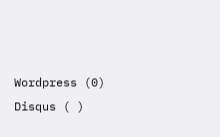Wordpress (0)
Disqus ( )